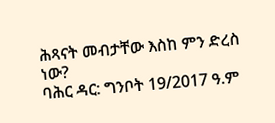ሕጻናት መብታቸው እስከ ምን ድረስ ነው?
ባሕር ዳር: ግንቦት 19/2017 ዓ.ም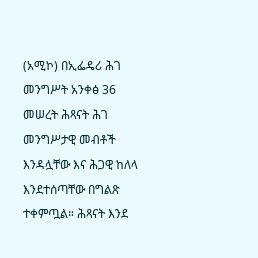(አሚኮ) በኢፌዴሪ ሕገ መንግሥት አንቀፅ 36 መሠረት ሕጻናት ሕገ መንግሥታዊ መብቶች እንዳሏቸው እና ሕጋዊ ከለላ እንደተሰጣቸው በግልጽ ተቀምጧል። ሕጻናት እንደ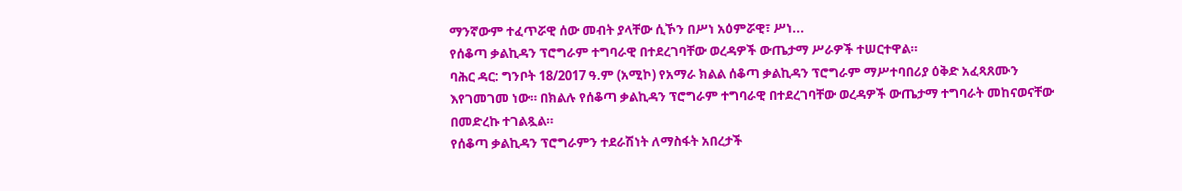ማንኛውም ተፈጥሯዊ ሰው መብት ያላቸው ሲኾን በሥነ አዕምሯዊ፣ ሥነ...
የሰቆጣ ቃልኪዳን ፕሮግራም ተግባራዊ በተደረገባቸው ወረዳዎች ውጤታማ ሥራዎች ተሠርተዋል።
ባሕር ዳር: ግንቦት 18/2017 ዓ.ም (አሚኮ) የአማራ ክልል ሰቆጣ ቃልኪዳን ፕሮግራም ማሥተባበሪያ ዕቅድ አፈጻጸሙን እየገመገመ ነው። በክልሉ የሰቆጣ ቃልኪዳን ፕሮግራም ተግባራዊ በተደረገባቸው ወረዳዎች ውጤታማ ተግባራት መከናወናቸው በመድረኩ ተገልጿል።
የሰቆጣ ቃልኪዳን ፕሮግራምን ተደራሽነት ለማስፋት አበረታች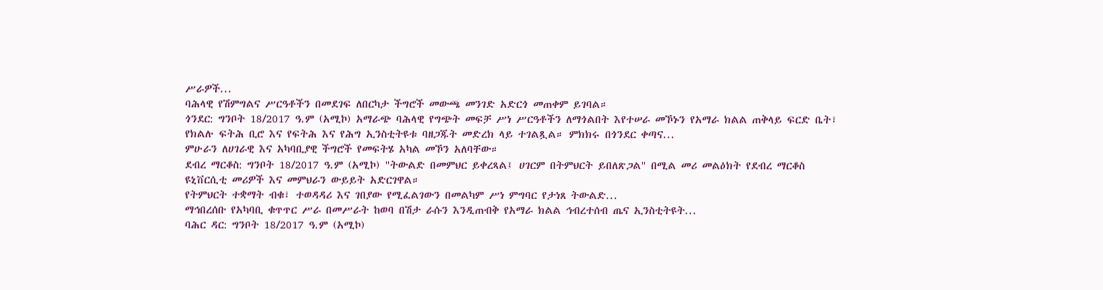ሥራዎች...
ባሕላዊ የሽምግልና ሥርዓቶችን በመደገፍ ለበርካታ ችግሮች መውጫ መንገድ አድርጎ መጠቀም ይገባል።
ጎንደር: ግንቦት 18/2017 ዓ.ም (አሚኮ) አማራጭ ባሕላዊ የግጭት መፍቻ ሥነ ሥርዓቶችን ለማጎልበት እየተሠራ መኾኑን የአማራ ክልል ጠቅላይ ፍርድ ቤት፣ የክልሉ ፍትሕ ቢሮ እና የፍትሕ እና የሕግ ኢንስቲትዩቱ ባዘጋጁት መድረክ ላይ ተገልጿል። ምክክሩ በጎንደር ቀጣና...
ምሁራን ለሀገራዊ እና አካባቢያዊ ችግሮች የመፍትሄ አካል መኾን አለባቸው።
ደብረ ማርቆስ: ግንቦት 18/2017 ዓ.ም (አሚኮ) "ትውልድ በመምህር ይቀረጻል፤ ሀገርም በትምህርት ይበለጽጋል" በሚል መሪ መልዕክት የደብረ ማርቆስ ዩኒቨርሲቲ መሪዎች እና መምህራን ውይይት አድርገዋል።
የትምህርት ተቋማት ብቁ፣ ተወዳዳሪ እና ገበያው የሚፈልገውን በመልካም ሥነ ምግባር የታነጸ ትውልድ...
ማኅበረሰቡ የአካባቢ ቁጥጥር ሥራ በመሥራት ከወባ በሽታ ራሱን እንዲጠብቅ የአማራ ክልል ኅብረተሰብ ጤና ኢንስቲትዩት...
ባሕር ዳር: ግንቦት 18/2017 ዓ.ም (አሚኮ)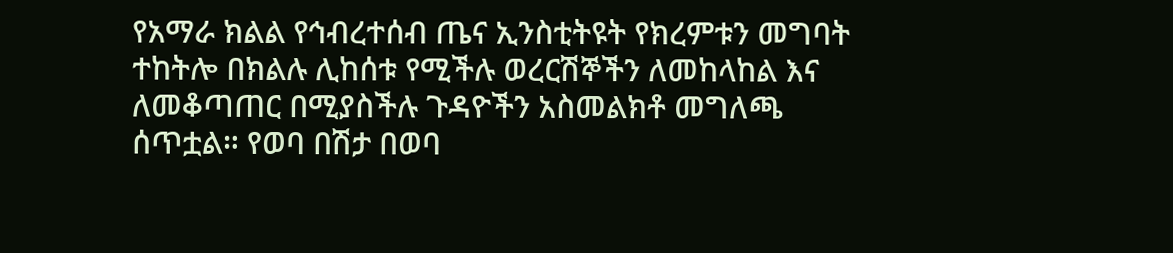የአማራ ክልል የኅብረተሰብ ጤና ኢንስቲትዩት የክረምቱን መግባት ተከትሎ በክልሉ ሊከሰቱ የሚችሉ ወረርሽኞችን ለመከላከል እና ለመቆጣጠር በሚያስችሉ ጉዳዮችን አስመልክቶ መግለጫ ሰጥቷል። የወባ በሽታ በወባ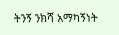ትንኝ ንክሻ አማካኝነት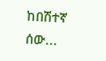ከበሽተኛ ሰው...